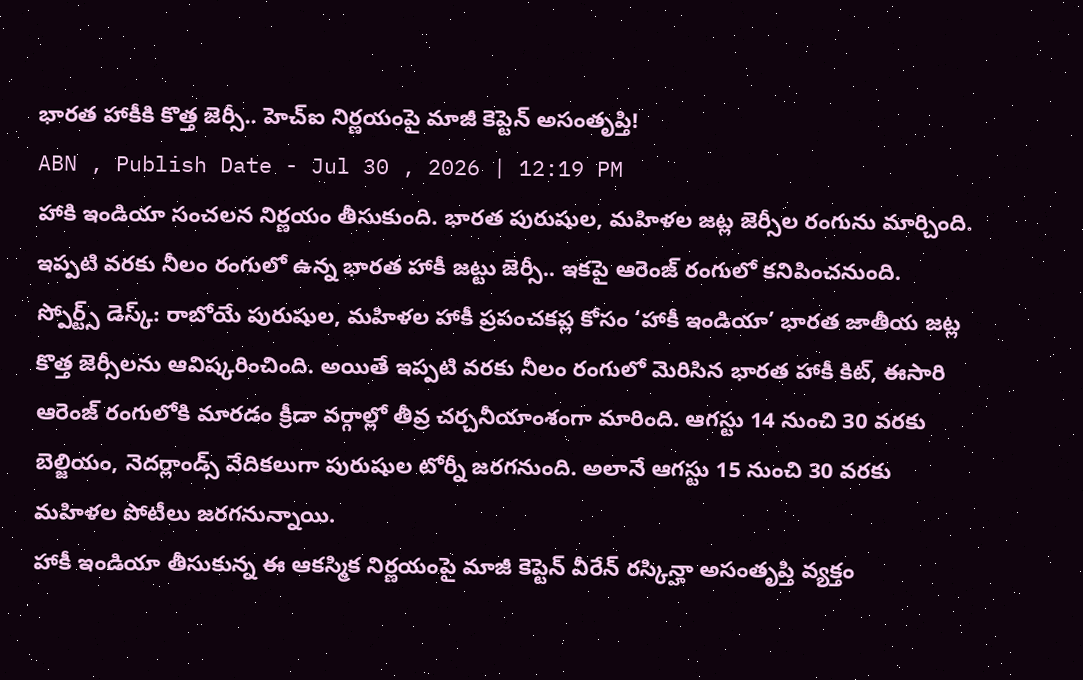భారత హాకీకి కొత్త జెర్సీ.. హెచ్ఐ నిర్ణయంపై మాజీ కెప్టెన్ అసంతృప్తి!
ABN , Publish Date - Jul 30 , 2026 | 12:19 PM
హాకి ఇండియా సంచలన నిర్ణయం తీసుకుంది. భారత పురుషుల, మహిళల జట్ల జెర్సీల రంగును మార్చింది. ఇప్పటి వరకు నీలం రంగులో ఉన్న భారత హాకీ జట్టు జెర్సీ.. ఇకపై ఆరెంజ్ రంగులో కనిపించనుంది.
స్పోర్ట్స్ డెస్క్: రాబోయే పురుషుల, మహిళల హాకీ ప్రపంచకప్ల కోసం ‘హాకీ ఇండియా’ భారత జాతీయ జట్ల కొత్త జెర్సీలను ఆవిష్కరించింది. అయితే ఇప్పటి వరకు నీలం రంగులో మెరిసిన భారత హాకీ కిట్, ఈసారి ఆరెంజ్ రంగులోకి మారడం క్రీడా వర్గాల్లో తీవ్ర చర్చనీయాంశంగా మారింది. ఆగస్టు 14 నుంచి 30 వరకు బెల్జియం, నెదర్లాండ్స్ వేదికలుగా పురుషుల టోర్నీ జరగనుంది. అలానే ఆగస్టు 15 నుంచి 30 వరకు మహిళల పోటీలు జరగనున్నాయి.
హాకీ ఇండియా తీసుకున్న ఈ ఆకస్మిక నిర్ణయంపై మాజీ కెప్టెన్ వీరేన్ రస్కిన్హా అసంతృప్తి వ్యక్తం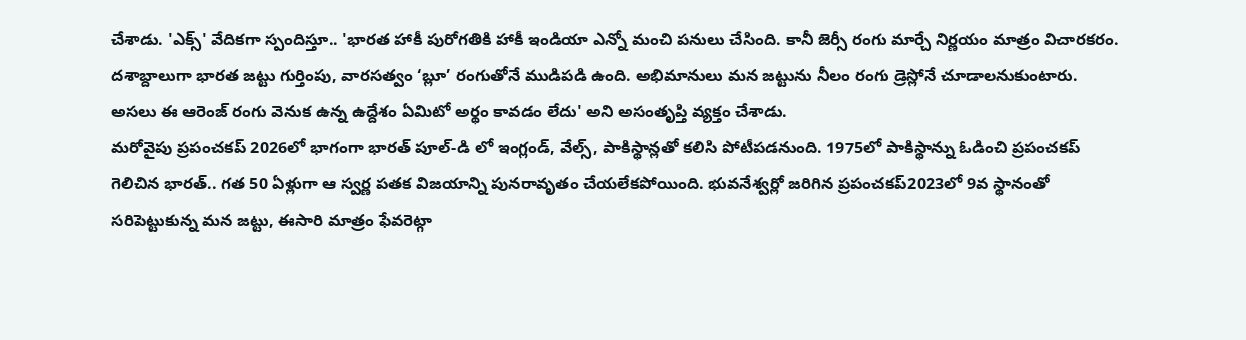చేశాడు. 'ఎక్స్' వేదికగా స్పందిస్తూ.. 'భారత హాకీ పురోగతికి హాకీ ఇండియా ఎన్నో మంచి పనులు చేసింది. కానీ జెర్సీ రంగు మార్చే నిర్ణయం మాత్రం విచారకరం. దశాబ్దాలుగా భారత జట్టు గుర్తింపు, వారసత్వం ‘బ్లూ’ రంగుతోనే ముడిపడి ఉంది. అభిమానులు మన జట్టును నీలం రంగు డ్రెస్లోనే చూడాలనుకుంటారు. అసలు ఈ ఆరెంజ్ రంగు వెనుక ఉన్న ఉద్దేశం ఏమిటో అర్థం కావడం లేదు' అని అసంతృప్తి వ్యక్తం చేశాడు.
మరోవైపు ప్రపంచకప్ 2026లో భాగంగా భారత్ పూల్-డి లో ఇంగ్లండ్, వేల్స్, పాకిస్థాన్లతో కలిసి పోటీపడనుంది. 1975లో పాకిస్థాన్ను ఓడించి ప్రపంచకప్ గెలిచిన భారత్.. గత 50 ఏళ్లుగా ఆ స్వర్ణ పతక విజయాన్ని పునరావృతం చేయలేకపోయింది. భువనేశ్వర్లో జరిగిన ప్రపంచకప్2023లో 9వ స్థానంతో సరిపెట్టుకున్న మన జట్టు, ఈసారి మాత్రం ఫేవరెట్గా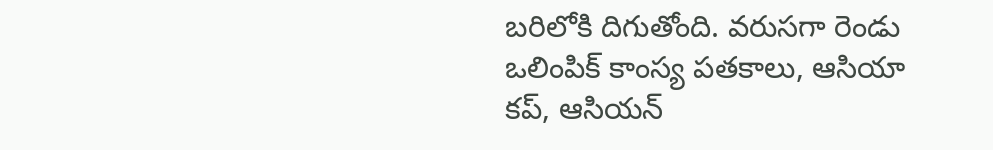బరిలోకి దిగుతోంది. వరుసగా రెండు ఒలింపిక్ కాంస్య పతకాలు, ఆసియా కప్, ఆసియన్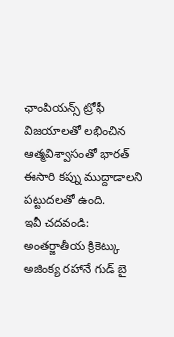ఛాంపియన్స్ ట్రోఫీ విజయాలతో లభించిన ఆత్మవిశ్వాసంతో భారత్ ఈసారి కప్ను ముద్దాడాలని పట్టుదలతో ఉంది.
ఇవీ చదవండి:
అంతర్జాతీయ క్రికెట్కు అజింక్య రహానే గుడ్ బై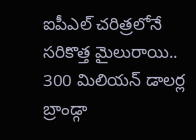ఐపీఎల్ చరిత్రలోనే సరికొత్త మైలురాయి.. 300 మిలియన్ డాలర్ల బ్రాండ్గా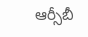ఆర్సీబీ